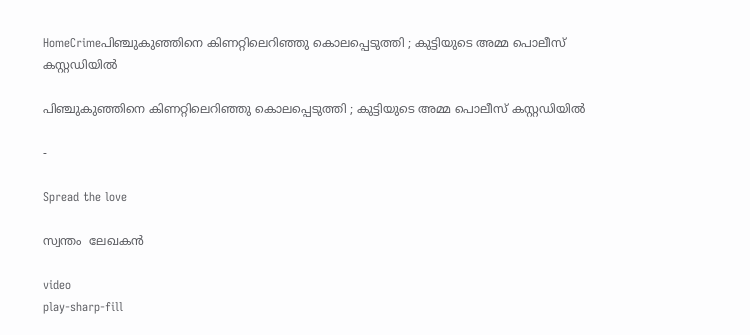HomeCrimeപിഞ്ചുകുഞ്ഞിനെ കിണറ്റിലെറിഞ്ഞു കൊലപ്പെടുത്തി ; കുട്ടിയുടെ അമ്മ പൊലീസ് കസ്റ്റഡിയിൽ

പിഞ്ചുകുഞ്ഞിനെ കിണറ്റിലെറിഞ്ഞു കൊലപ്പെടുത്തി ; കുട്ടിയുടെ അമ്മ പൊലീസ് കസ്റ്റഡിയിൽ

-

Spread the love

സ്വന്തം  ലേഖകൻ

video
play-sharp-fill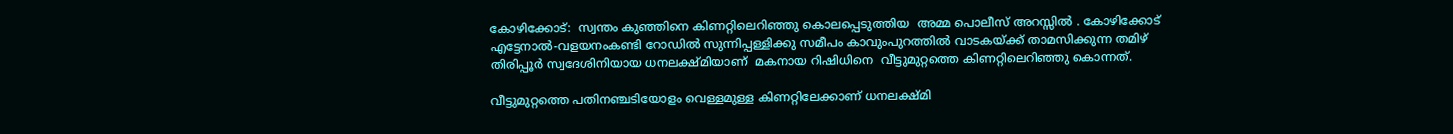കോഴിക്കോട്:  സ്വന്തം കുഞ്ഞിനെ കിണറ്റിലെറിഞ്ഞു കൊലപ്പെടുത്തിയ  അമ്മ പൊലീസ് അറസ്സിൽ . കോഴിക്കോട് എട്ടേനാൽ-വളയനംകണ്ടി റോഡില്‍ സുന്നിപ്പള്ളിക്കു സമീപം കാവുംപുറത്തില്‍ വാടകയ്ക്ക് താമസിക്കുന്ന തമിഴ് തിരിപ്പൂർ സ്വദേശിനിയായ ധനലക്ഷ്മിയാണ്  മകനായ റിഷിധിനെ  വീട്ടുമുറ്റത്തെ കിണറ്റിലെറിഞ്ഞു കൊന്നത്.

വീട്ടുമുറ്റത്തെ പതിനഞ്ചടിയോളം വെള്ളമുള്ള കിണറ്റിലേക്കാണ് ധനലക്ഷ്മി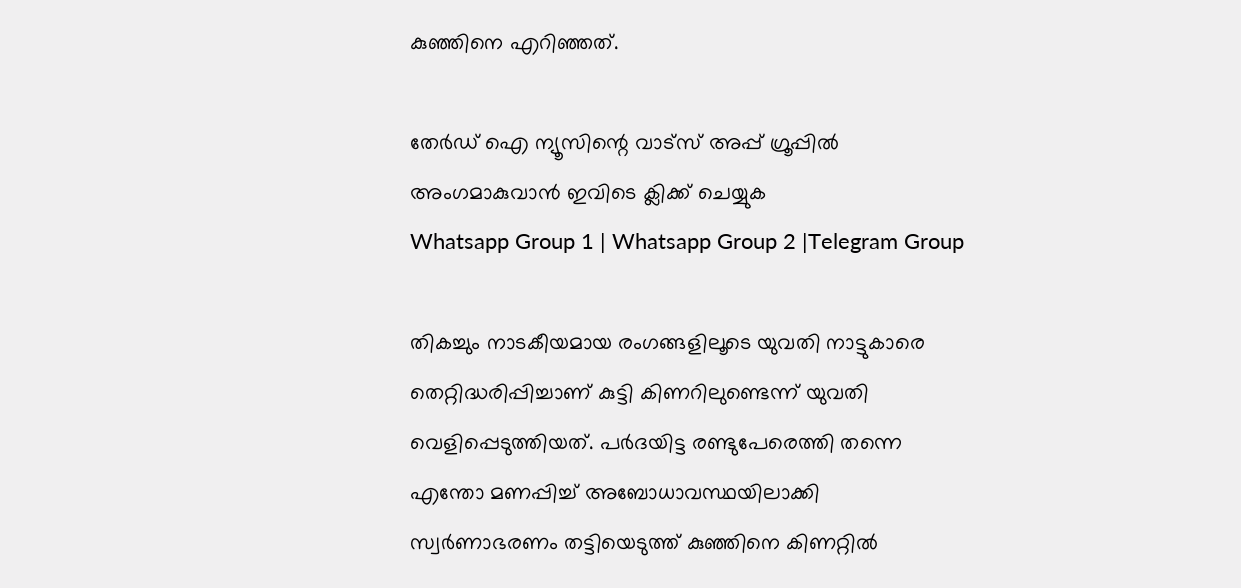കുഞ്ഞിനെ എറിഞ്ഞത്.

തേർഡ് ഐ ന്യൂസിന്റെ വാട്സ് അപ്പ് ഗ്രൂപ്പിൽ അംഗമാകുവാൻ ഇവിടെ ക്ലിക്ക് ചെയ്യുക
Whatsapp Group 1 | Whatsapp Group 2 |Telegram Group

തികച്ചും നാടകീയമായ രംഗങ്ങളിലൂടെ യുവതി നാട്ടുകാരെ തെറ്റിദ്ധരിപ്പിച്ചാണ് കുട്ടി കിണറിലുണ്ടെന്ന് യുവതി വെളിപ്പെടുത്തിയത്. പര്‍ദയിട്ട രണ്ടുപേരെത്തി തന്നെ എന്തോ മണപ്പിച്ച്‌ അബോധാവസ്ഥയിലാക്കി സ്വര്‍ണാഭരണം തട്ടിയെടുത്ത് കുഞ്ഞിനെ കിണറ്റില്‍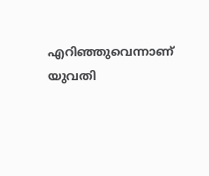എറിഞ്ഞുവെന്നാണ് യുവതി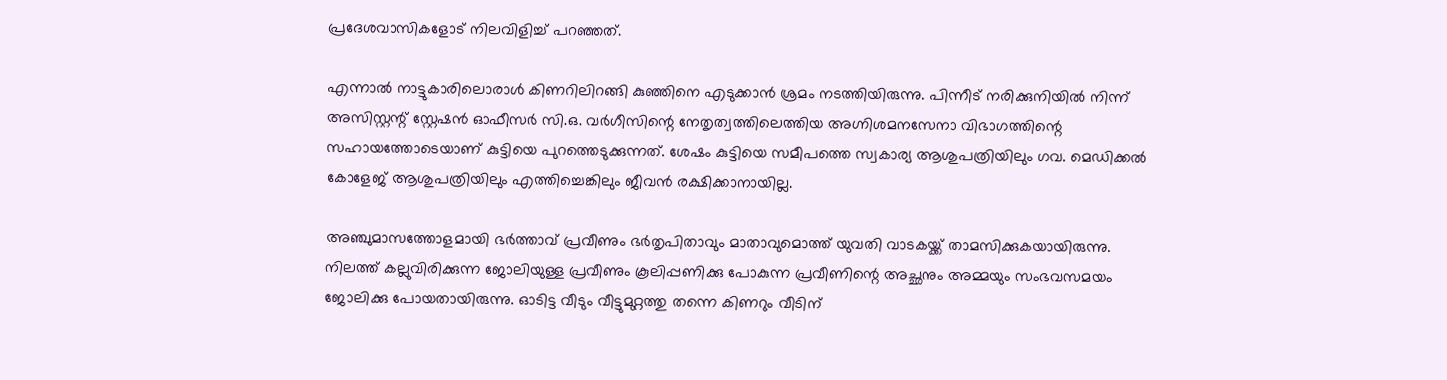പ്രദേശവാസികളോട് നിലവിളിച്ച്‌ പറഞ്ഞത്.

എന്നാൽ നാട്ടുകാരിലൊരാള്‍ കിണറിലിറങ്ങി കുഞ്ഞിനെ എടുക്കാന്‍ ശ്രമം നടത്തിയിരുന്നു. പിന്നീട് നരിക്കുനിയില്‍ നിന്ന് അസിസ്റ്റന്റ് സ്റ്റേഷന്‍ ഓഫീസര്‍ സി.ഒ. വര്‍ഗീസിന്റെ നേതൃത്വത്തിലെത്തിയ അഗ്നിശമനസേനാ വിഭാഗത്തിന്റെ സഹായത്തോടെയാണ് കുട്ടിയെ പുറത്തെടുക്കുന്നത്. ശേഷം കുട്ടിയെ സമീപത്തെ സ്വകാര്യ ആശുപത്രിയിലും ഗവ. മെഡിക്കല്‍ കോളേജ് ആശുപത്രിയിലും എത്തിച്ചെങ്കിലും ജീവന്‍ രക്ഷിക്കാനായില്ല.

അഞ്ചുമാസത്തോളമായി ഭര്‍ത്താവ് പ്രവീണും ഭര്‍തൃപിതാവും മാതാവുമൊത്ത് യുവതി വാടകയ്ക്ക് താമസിക്കുകയായിരുന്നു. നിലത്ത് കല്ലുവിരിക്കുന്ന ജോലിയുള്ള പ്രവീണും കൂലിപ്പണിക്കു പോകുന്ന പ്രവീണിന്റെ അച്ഛനും അമ്മയും സംഭവസമയം ജോലിക്കു പോയതായിരുന്നു. ഓടിട്ട വീടും വീട്ടുമുറ്റത്തു തന്നെ കിണറും വീടിന്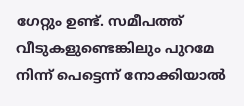ഗേറ്റും ഉണ്ട്. സമീപത്ത് വീടുകളുണ്ടെങ്കിലും പുറമേ നിന്ന് പെട്ടെന്ന് നോക്കിയാല്‍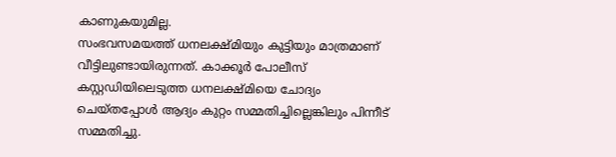കാണുകയുമില്ല.
സംഭവസമയത്ത് ധനലക്ഷ്മിയും കുട്ടിയും മാത്രമാണ് വീട്ടിലുണ്ടായിരുന്നത്. കാക്കൂര്‍ പോലീസ് കസ്റ്റഡിയിലെടുത്ത ധനലക്ഷ്മിയെ ചോദ്യം ചെയ്തപ്പോള്‍ ആദ്യം കുറ്റം സമ്മതിച്ചില്ലെങ്കിലും പിന്നീട് സമ്മതിച്ചു.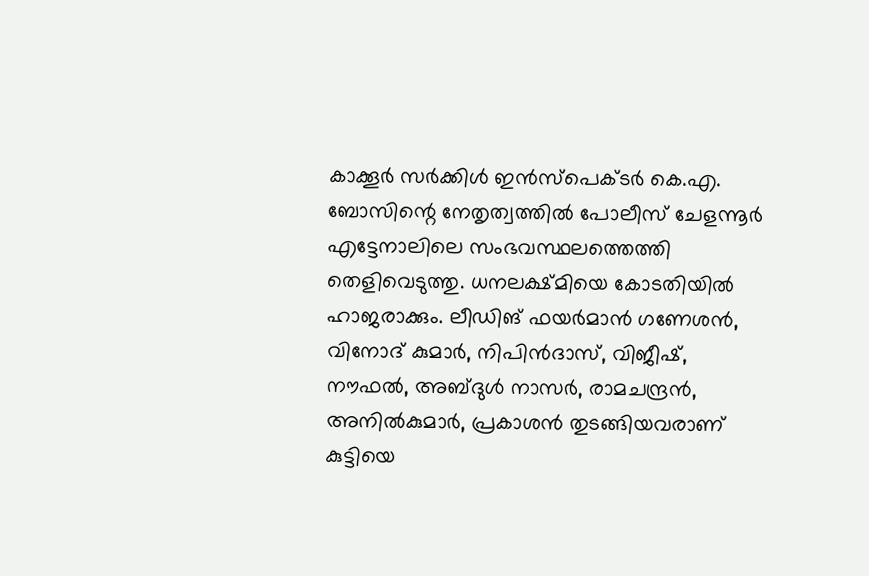കാക്കൂര്‍ സര്‍ക്കിള്‍ ഇന്‍സ്പെക്ടര്‍ കെ.എ. ബോസിന്റെ നേതൃത്വത്തില്‍ പോലീസ് ചേളന്നൂര്‍ എട്ടേനാലിലെ സംഭവസ്ഥലത്തെത്തി തെളിവെടുത്തു. ധനലക്ഷ്മിയെ കോടതിയില്‍ ഹാജരാക്കും. ലീഡിങ്‌ ഫയര്‍മാന്‍ ഗണേശന്‍, വിനോദ് കുമാര്‍, നിപിന്‍ദാസ്, വിജീഷ്, നൗഫല്‍, അബ്ദുള്‍ നാസര്‍, രാമചന്ദ്രന്‍, അനില്‍കുമാര്‍, പ്രകാശന്‍ തുടങ്ങിയവരാണ് കുട്ടിയെ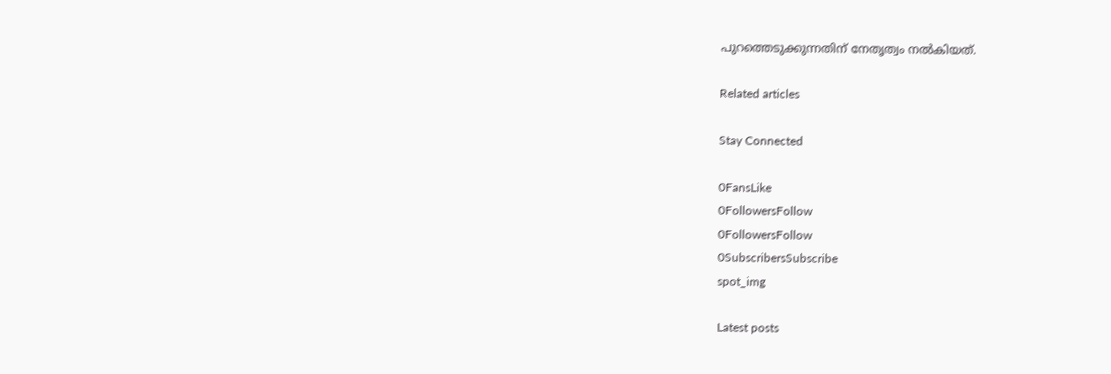പുറത്തെടുക്കുന്നതിന് നേതൃത്വം നല്‍കിയത്‌.

Related articles

Stay Connected

0FansLike
0FollowersFollow
0FollowersFollow
0SubscribersSubscribe
spot_img

Latest posts